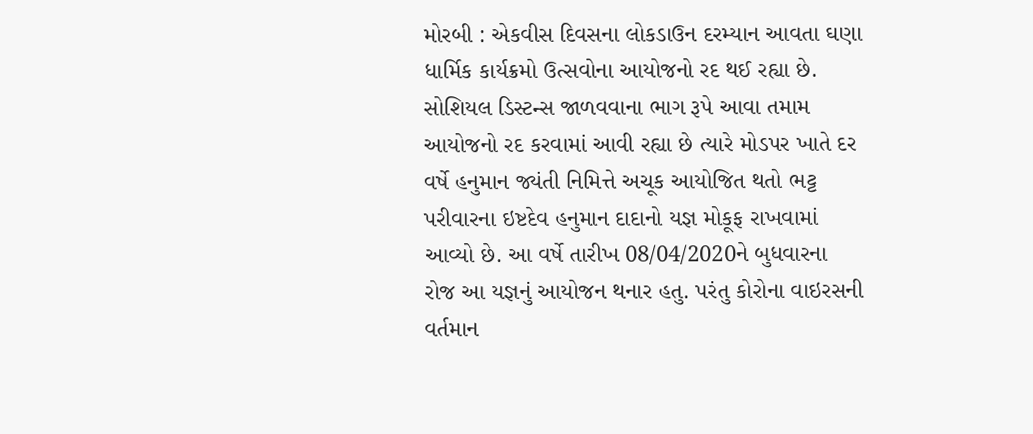મોરબી : એકવીસ દિવસના લોકડાઉન દરમ્યાન આવતા ઘણા ધાર્મિક કાર્યક્રમો ઉત્સવોના આયોજનો રદ થઈ રહ્યા છે. સોશિયલ ડિસ્ટન્સ જાળવવાના ભાગ રૂપે આવા તમામ આયોજનો રદ કરવામાં આવી રહ્યા છે ત્યારે મોડપર ખાતે દર વર્ષે હનુમાન જ્યંતી નિમિત્તે અચૂક આયોજિત થતો ભટ્ટ પરીવારના ઇષ્ટદેવ હનુમાન દાદાનો યજ્ઞ મોકૂફ રાખવામાં આવ્યો છે. આ વર્ષે તારીખ 08/04/2020ને બુધવારના રોજ આ યજ્ઞનું આયોજન થનાર હતુ. પરંતુ કોરોના વાઇરસની વર્તમાન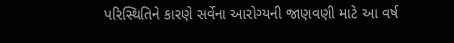પરિસ્થિતિને કારણે સર્વેના આરોગ્યની જાણવણી માટે આ વર્ષ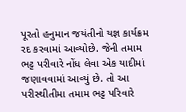પૂરતો હનુમાન જયંતીનો યજ્ઞ કાર્યક્રમ રદ કરવામાં આવ્યોછે. જેની તમામ ભટ્ટ પરીવારે નોંધ લેવા એક યાદીમાં જણાવવામાં આવ્યું છે. તો આ પરીસ્થીતીમા તમામ ભટ્ટ પરિવારે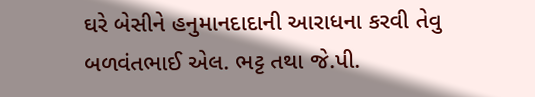ઘરે બેસીને હનુમાનદાદાની આરાધના કરવી તેવુ બળવંતભાઈ એલ. ભટ્ટ તથા જે.પી.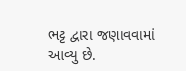ભટ્ટ દ્વારા જણાવવામાં આવ્યુ છે.